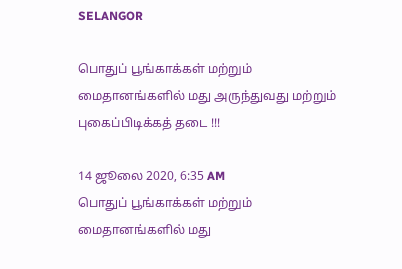SELANGOR

பொதுப் பூங்காக்கள் மற்றும் மைதானங்களில் மது அருந்துவது மற்றும் புகைப்பிடிக்கத் தடை !!!

14 ஜூலை 2020, 6:35 AM
பொதுப் பூங்காக்கள் மற்றும் மைதானங்களில் மது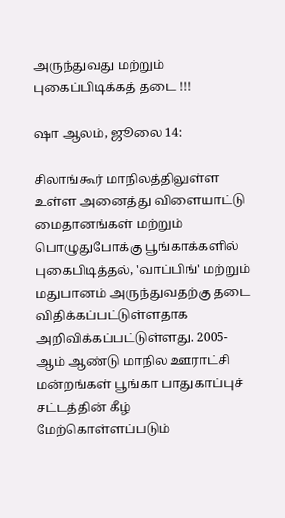அருந்துவது மற்றும் புகைப்பிடிக்கத் தடை !!!

ஷா ஆலம், ஜூலை 14:

சிலாங்கூர் மாநிலத்திலுள்ள உள்ள அனைத்து விளையாட்டு மைதானங்கள் மற்றும் பொழுதுபோக்கு பூங்காக்களில் புகைபிடித்தல், 'வாப்பிங்' மற்றும் மதுபானம் அருந்துவதற்கு தடை விதிக்கப்பட்டுள்ளதாக அறிவிக்கப்பட்டுள்ளது. 2005-ஆம் ஆண்டு மாநில ஊராட்சி மன்றங்கள் பூங்கா பாதுகாப்புச் சட்டத்தின் கீழ் மேற்கொள்ளப்படும்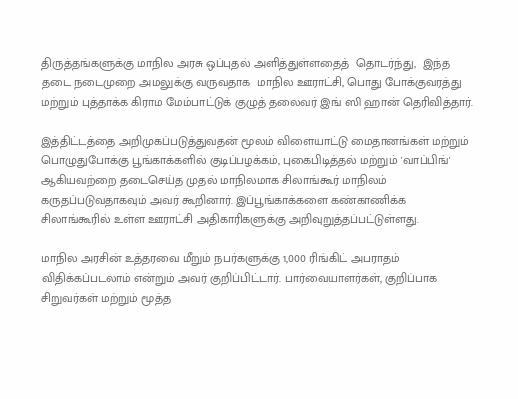திருத்தங்களுக்கு மாநில அரசு ஒப்புதல் அளித்துள்ளதைத்  தொடர்ந்து,  இந்த தடை நடைமுறை அமலுக்கு வருவதாக  மாநில ஊராட்சி, பொது போக்குவரத்து மற்றும் புத்தாக்க கிராம மேம்பாட்டுக் குழுத் தலைவர் இங் ஸி ஹான் தெரிவித்தார்.

இத்திட்டத்தை அறிமுகப்படுத்துவதன் மூலம் விளையாட்டு மைதானங்கள் மற்றும் பொழுதுபோக்கு பூங்காக்களில் குடிப்பழக்கம், புகைபிடித்தல் மற்றும் 'வாப்பிங்' ஆகியவற்றை தடைசெய்த முதல் மாநிலமாக சிலாங்கூர் மாநிலம் கருதப்படுவதாகவும் அவர் கூறினார். இப்பூங்காக்களை கண்காணிக்க சிலாங்கூரில் உள்ள ஊராட்சி அதிகாரிகளுக்கு அறிவுறுத்தப்பட்டுள்ளது.

மாநில அரசின் உத்தரவை மீறும் நபர்களுக்கு 1,000 ரிங்கிட் அபராதம் விதிக்கப்படலாம் என்றும் அவர் குறிப்பிட்டார். பார்வையாளர்கள், குறிப்பாக சிறுவர்கள் மற்றும் மூத்த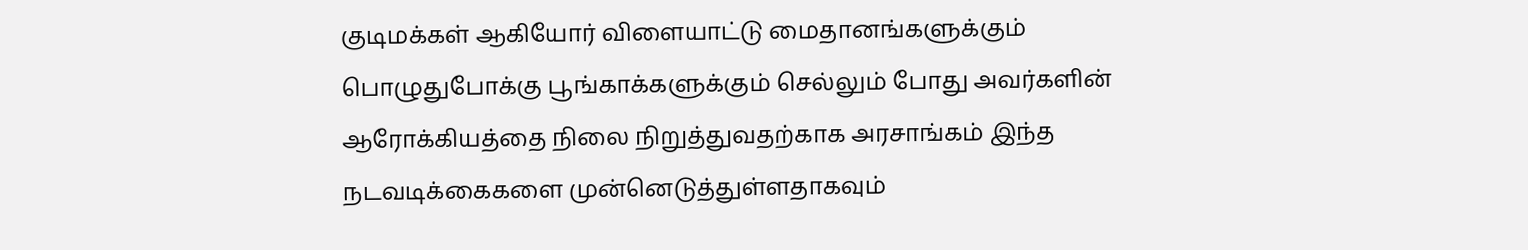குடிமக்கள் ஆகியோர் விளையாட்டு மைதானங்களுக்கும்  பொழுதுபோக்கு பூங்காக்களுக்கும் செல்லும் போது அவர்களின் ஆரோக்கியத்தை நிலை நிறுத்துவதற்காக அரசாங்கம் இந்த நடவடிக்கைகளை முன்னெடுத்துள்ளதாகவும்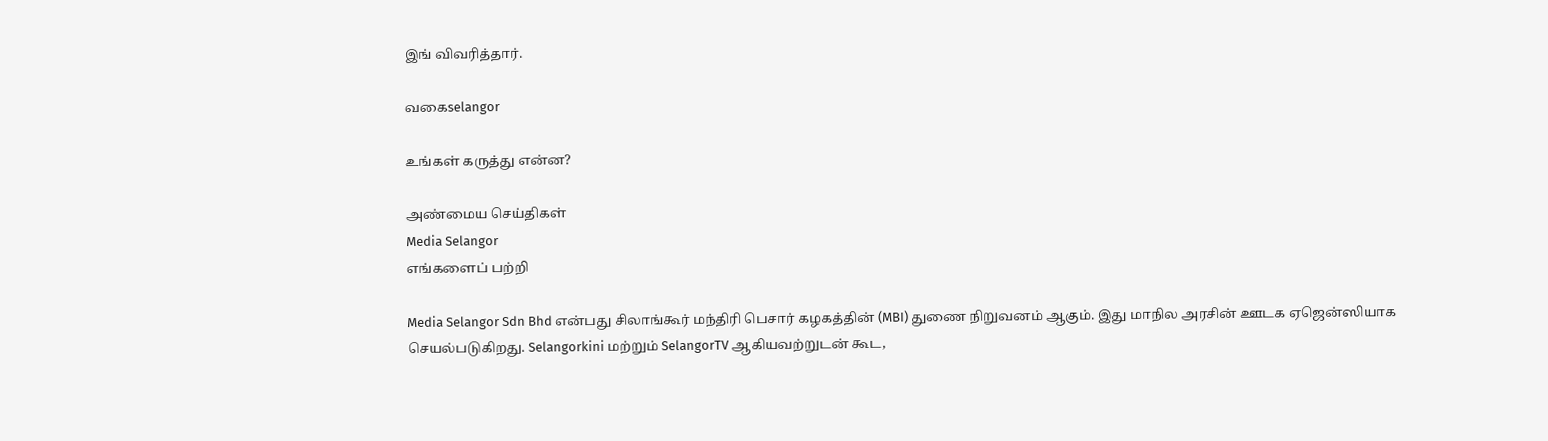இங் விவரித்தார்.

வகைselangor

உங்கள் கருத்து என்ன?

அண்மைய செய்திகள்
Media Selangor
எங்களைப் பற்றி

Media Selangor Sdn Bhd என்பது சிலாங்கூர் மந்திரி பெசார் கழகத்தின் (MBI) துணை நிறுவனம் ஆகும். இது மாநில அரசின் ஊடக ஏஜென்ஸியாக செயல்படுகிறது. Selangorkini மற்றும் SelangorTV ஆகியவற்றுடன் கூட,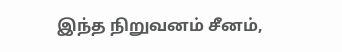இந்த நிறுவனம் சீனம்,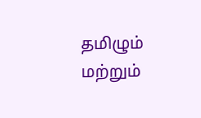தமிழும் மற்றும்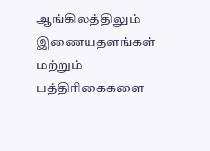ஆங்கிலத்திலும் இணையதளங்கள் மற்றும் பத்திரிகைகளை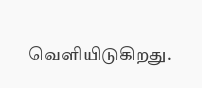வெளியிடுகிறது.